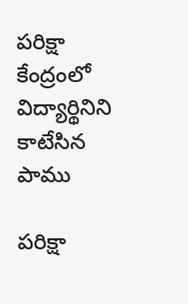పరిక్షా కేంద్రంలో విద్యార్థినిని కాటేసిన పాము

పరిక్షా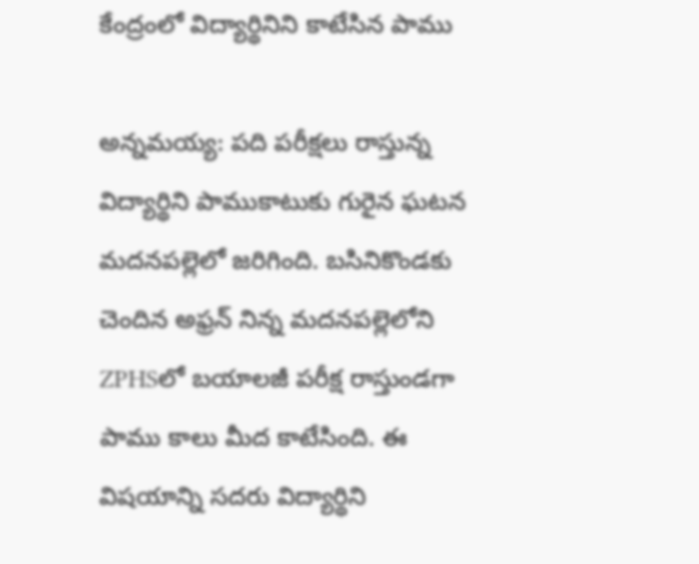కేంద్రంలో విద్యార్థినిని కాటేసిన పాము

అన్నమయ్య: పది పరీక్షలు రాస్తున్న విద్యార్థిని పాముకాటుకు గురైన ఘటన మదనపల్లెలో జరిగింది. బసినికొండకు చెందిన అఫ్రన్ నిన్న మదనపల్లెలోని ZPHSలో బయాలజీ పరీక్ష రాస్తుండగా పాము కాలు మీద కాటేసింది. ఈ విషయాన్ని సదరు విద్యార్థిని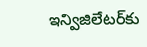ఇన్విజిలేటర్‌కు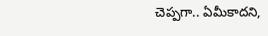చెప్పగా.. ఏమీకాదని,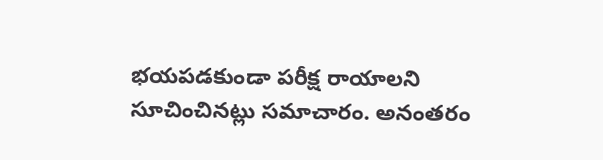భయపడకుండా పరీక్ష రాయాలని సూచించినట్లు సమాచారం. అనంతరం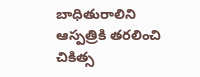బాధితురాలిని ఆస్పత్రికి తరలించి చికిత్స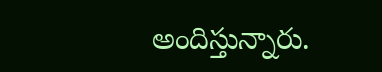అందిస్తున్నారు.